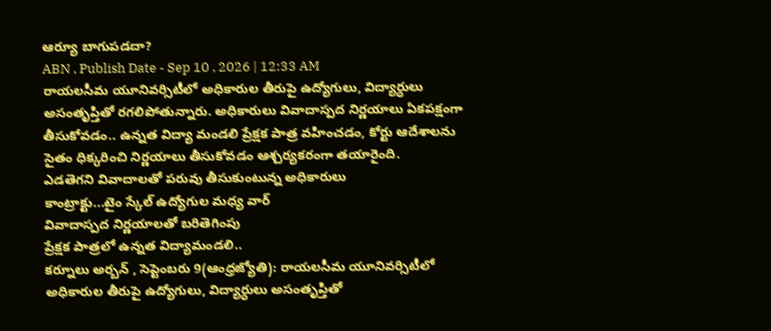ఆర్యూ బాగుపడదా?
ABN , Publish Date - Sep 10 , 2026 | 12:33 AM
రాయలసీమ యూనివర్సిటీలో అధికారుల తీరుపై ఉద్యోగులు, విద్యార్ధులు అసంతృప్తితో రగలిపోతున్నారు. అధికారులు వివాదాస్పద నిర్ణయాలు ఏకపక్షంగా తీసుకోవడం.. ఉన్నత విద్యా మండలి ప్రేక్షక పాత్ర వహించడం, కోర్టు ఆదేశాలను సైతం ధిక్కరించి నిర్ణయాలు తీసుకోవడం ఆశ్చర్యకరంగా తయారైంది.
ఎడతెగని వివాదాలతో పరువు తీసుకుంటున్న అధికారులు
కాంట్రాక్టు...టైం స్కేల్ ఉద్యోగుల మధ్య వార్
వివాదాస్పద నిర్ణయాలతో బరితెగింపు
ప్రేక్షక పాత్రలో ఉన్నత విద్యామండలి..
కర్నూలు అర్బన్ , సెప్టెంబరు 9(ఆంధ్రజ్యోతి): రాయలసీమ యూనివర్సిటీలో అధికారుల తీరుపై ఉద్యోగులు, విద్యార్ధులు అసంతృప్తితో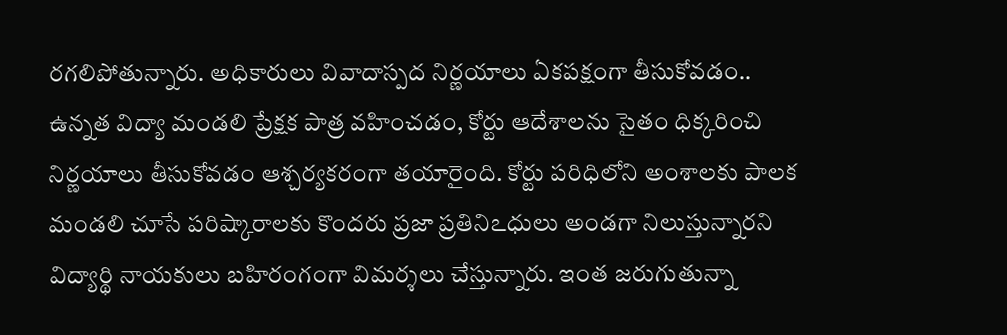రగలిపోతున్నారు. అధికారులు వివాదాస్పద నిర్ణయాలు ఏకపక్షంగా తీసుకోవడం.. ఉన్నత విద్యా మండలి ప్రేక్షక పాత్ర వహించడం, కోర్టు ఆదేశాలను సైతం ధిక్కరించి నిర్ణయాలు తీసుకోవడం ఆశ్చర్యకరంగా తయారైంది. కోర్టు పరిధిలోని అంశాలకు పాలక మండలి చూసే పరిష్కారాలకు కొందరు ప్రజా ప్రతినిఽధులు అండగా నిలుస్తున్నారని విద్యార్థి నాయకులు బహిరంగంగా విమర్శలు చేస్తున్నారు. ఇంత జరుగుతున్నా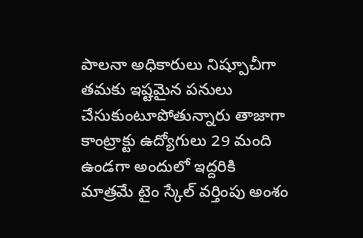పాలనా అధికారులు నిష్పూచీగా తమకు ఇష్టమైన పనులు చేసుకుంటూపోతున్నారు తాజాగా కాంట్రాక్టు ఉద్యోగులు 29 మంది ఉండగా అందులో ఇద్దరికి మాత్రమే టైం స్కేల్ వర్తింపు అంశం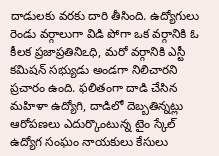దాడులకు వరకు దారి తీసింది. ఉద్యోగులు రెండు వర్గాలుగా విడి పోగా ఒక వర్గానికి ఓ కీలక ప్రజాప్రతినిఽధి, మరో వర్గానికి ఎస్టీ కమిషన్ సభ్యుడు అండగా నిలిచారని ప్రచారం ఉంది. ఫలితంగా దాడి చేసిన మహిళా ఉద్యోగి, దాడిలో దెబ్బతిన్నట్లు ఆరోపణలు ఎదుర్కొంటున్న టైం స్కేల్ ఉద్యోగ సంఘం నాయకులు కేసులు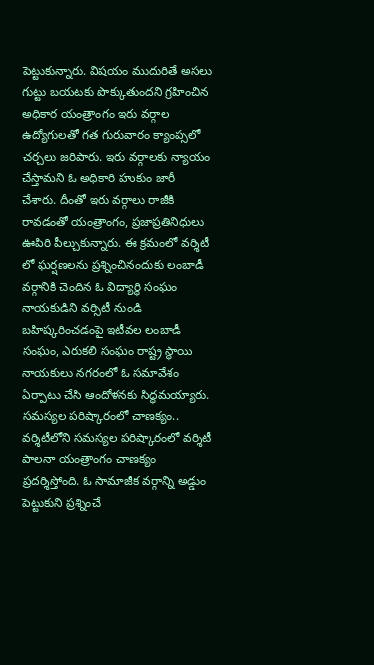పెట్టుకున్నారు. విషయం ముదురితే అసలు గుట్టు బయటకు పొక్కుతుందని గ్రహించిన అధికార యంత్రాంగం ఇరు వర్గాల ఉద్యోగులతో గత గురువారం క్యాంప్సలో చర్చలు జరిపారు. ఇరు వర్గాలకు న్యాయం చేస్తామని ఓ అధికారి హుకుం జారీ చేశారు. దీంతో ఇరు వర్గాలు రాజీకి రావడంతో యంత్రాంగం, ప్రజాప్రతినిధులు ఊపిరి పీల్చుకున్నారు. ఈ క్రమంలో వర్శిటీ లో ఘర్షణలను ప్రశ్నించినందుకు లంబాడీ వర్గానికి చెందిన ఓ విద్యార్థి సంఘం నాయకుడిని వర్సిటీ నుండి బహిష్కరించడంపై ఇటీవల లంబాడీ సంఘం, ఎరుకలి సంఘం రాష్ట్ర స్థాయి నాయకులు నగరంలో ఓ సమావేశం ఏర్పాటు చేసి ఆందోళనకు సిద్ధమయ్యారు.
సమస్యల పరిష్కారంలో చాణక్యం..
వర్శిటీలోని సమస్యల పరిష్కారంలో వర్శిటీ పాలనా యంత్రాంగం చాణక్యం ప్రదర్శిస్తోంది. ఓ సామాజీక వర్గాన్ని అడ్డుం పెట్టుకుని ప్రశ్నించే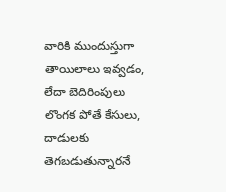వారికి ముందుస్తుగా తాయిలాలు ఇవ్వడం, లేదా బెదిరింపులు లొంగక పోతే కేసులు, దాడులకు తెగబడుతున్నారనే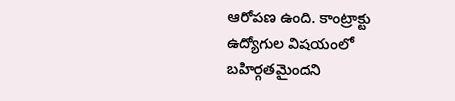ఆరోపణ ఉంది. కాంట్రాక్టు ఉద్యోగుల విషయంలో బహిర్గతమైందని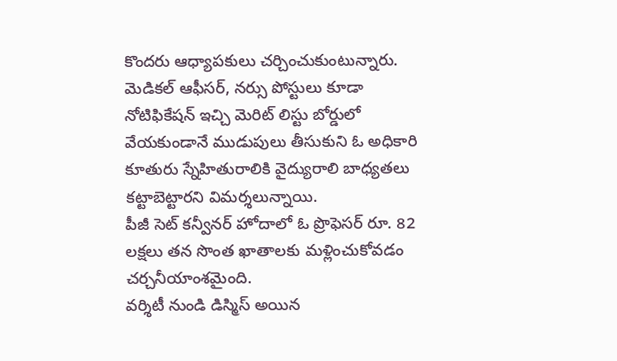కొందరు ఆధ్యాపకులు చర్చించుకుంటున్నారు.
మెడికల్ ఆఫీసర్, నర్సు పోస్టులు కూడా నోటిఫికేషన్ ఇచ్చి మెరిట్ లిస్టు బోర్డులో వేయకుండానే ముడుపులు తీసుకుని ఓ అధికారి కూతురు స్నేహితురాలికి వైద్యురాలి బాధ్యతలు కట్టాబెట్టారని విమర్శలున్నాయి.
పీజీ సెట్ కన్వీనర్ హోదాలో ఓ ప్రొఫెసర్ రూ. 82 లక్షలు తన సొంత ఖాతాలకు మళ్లించుకోవడం చర్చనీయాంశమైంది.
వర్శిటీ నుండి డిస్మిస్ అయిన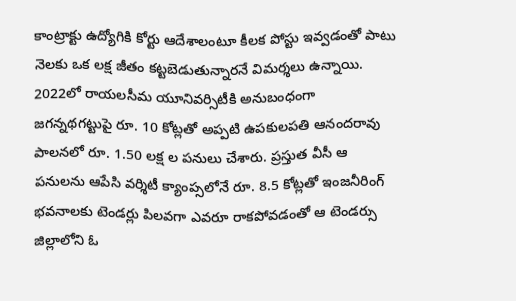కాంట్రాక్టు ఉద్యోగికి కోర్టు ఆదేశాలంటూ కీలక పోస్టు ఇవ్వడంతో పాటు నెలకు ఒక లక్ష జీతం కట్టబెడుతున్నారనే విమర్శలు ఉన్నాయి.
2022లో రాయలసీమ యూనివర్సిటీకి అనుబంధంగా జగన్నథగట్టుపై రూ. 10 కోట్లతో అప్పటి ఉపకులపతి ఆనందరావు పాలనలో రూ. 1.50 లక్ష ల పనులు చేశారు. ప్రస్తుత వీసీ ఆ పనులను ఆపేసి వర్శిటీ క్యాంప్సలోనే రూ. 8.5 కోట్లతో ఇంజనీరింగ్ భవనాలకు టెండర్లు పిలవగా ఎవరూ రాకపోవడంతో ఆ టెండర్సు జిల్లాలోని ఓ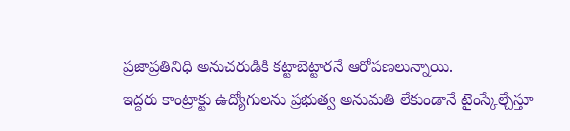ప్రజాప్రతినిధి అనుచరుడికి కట్టాబెట్టారనే ఆరోపణలున్నాయి.
ఇద్దరు కాంట్రాక్టు ఉద్యోగులను ప్రభుత్వ అనుమతి లేకుండానే టైంస్కేల్చేస్తూ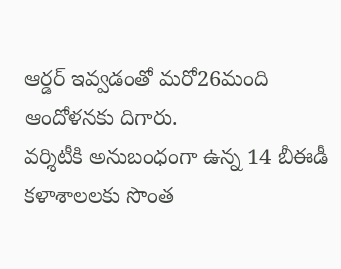ఆర్డర్ ఇవ్వడంతో మరో26మంది ఆందోళనకు దిగారు.
వర్శిటీకి అనుబంధంగా ఉన్న 14 బీఈడీ కళాశాలలకు సొంత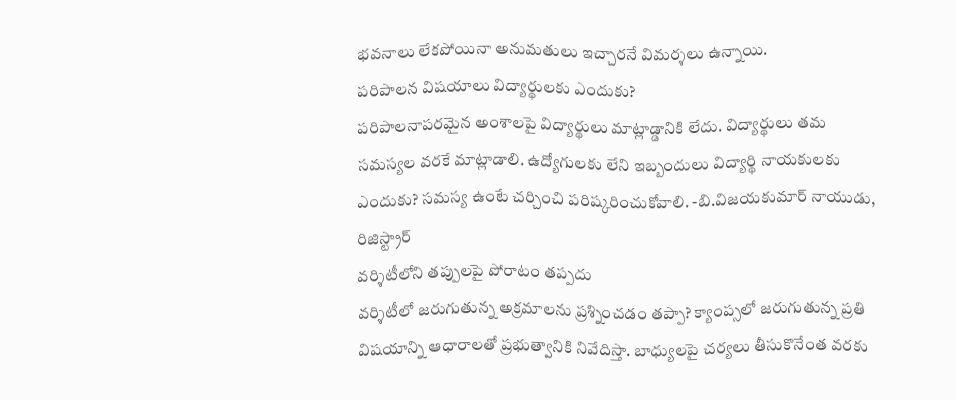భవనాలు లేకపోయినా అనుమతులు ఇచ్చారనే విమర్శలు ఉన్నాయి.
పరిపాలన విషయాలు విద్యార్థులకు ఎందుకు?
పరిపాలనాపరమైన అంశాలపై విద్యార్థులు మాట్లాడ్డానికి లేదు. విద్యార్థులు తమ సమస్యల వరకే మాట్లాడాలి. ఉద్యోగులకు లేని ఇబ్బందులు విద్యార్థి నాయకులకు ఎందుకు? సమస్య ఉంటే చర్చించి పరిష్కరించుకోవాలి. -బి.విజయకుమార్ నాయుడు, రిజిస్ట్రార్
వర్శిటీలోని తప్పులపై పోరాటం తప్పదు
వర్శిటీలో జరుగుతున్న అక్రమాలను ప్రశ్నించడం తప్పా? క్యాంప్సలో జరుగుతున్న ప్రతి విషయాన్ని ఆధారాలతో ప్రభుత్వానికి నివేదిస్తా. బాధ్యులపై చర్యలు తీసుకొనేంత వరకు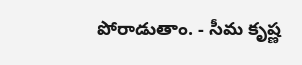పోరాడుతాం. - సీమ కృష్ణ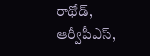రాథోడ్, ఆర్వీపీఎస్,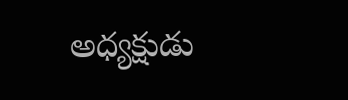అధ్యక్షుడు